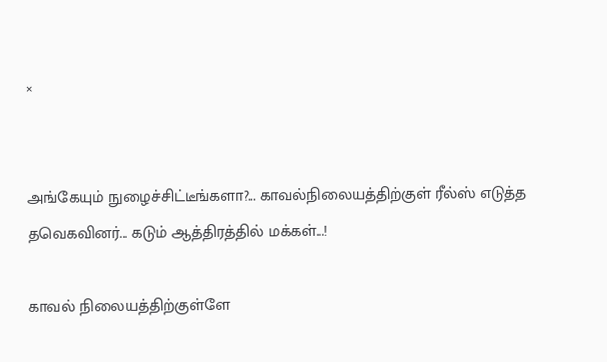×


அங்கேயும் நுழைச்சிட்டீங்களா?... காவல்நிலையத்திற்குள் ரீல்ஸ் எடுத்த தவெகவினர்... கடும் ஆத்திரத்தில் மக்கள்...!

காவல் நிலையத்திற்குள்ளே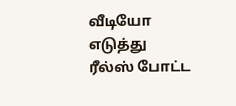வீடியோ எடுத்து ரீல்ஸ் போட்ட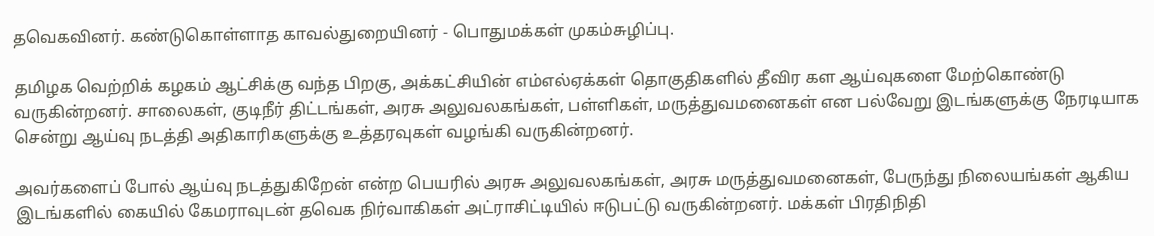தவெகவினர். கண்டுகொள்ளாத காவல்துறையினர் - பொதுமக்கள் முகம்சுழிப்பு.

தமிழக வெற்றிக் கழகம் ஆட்சிக்கு வந்த பிறகு, அக்கட்சியின் எம்எல்ஏக்கள் தொகுதிகளில் தீவிர கள ஆய்வுகளை மேற்கொண்டு வருகின்றனர். சாலைகள், குடிநீர் திட்டங்கள், அரசு அலுவலகங்கள், பள்ளிகள், மருத்துவமனைகள் என பல்வேறு இடங்களுக்கு நேரடியாக சென்று ஆய்வு நடத்தி அதிகாரிகளுக்கு உத்தரவுகள் வழங்கி வருகின்றனர்.

அவர்களைப் போல் ஆய்வு நடத்துகிறேன் என்ற பெயரில் அரசு அலுவலகங்கள், அரசு மருத்துவமனைகள், பேருந்து நிலையங்கள் ஆகிய இடங்களில் கையில் கேமராவுடன் தவெக நிர்வாகிகள் அட்ராசிட்டியில் ஈடுபட்டு வருகின்றனர். மக்கள் பிரதிநிதி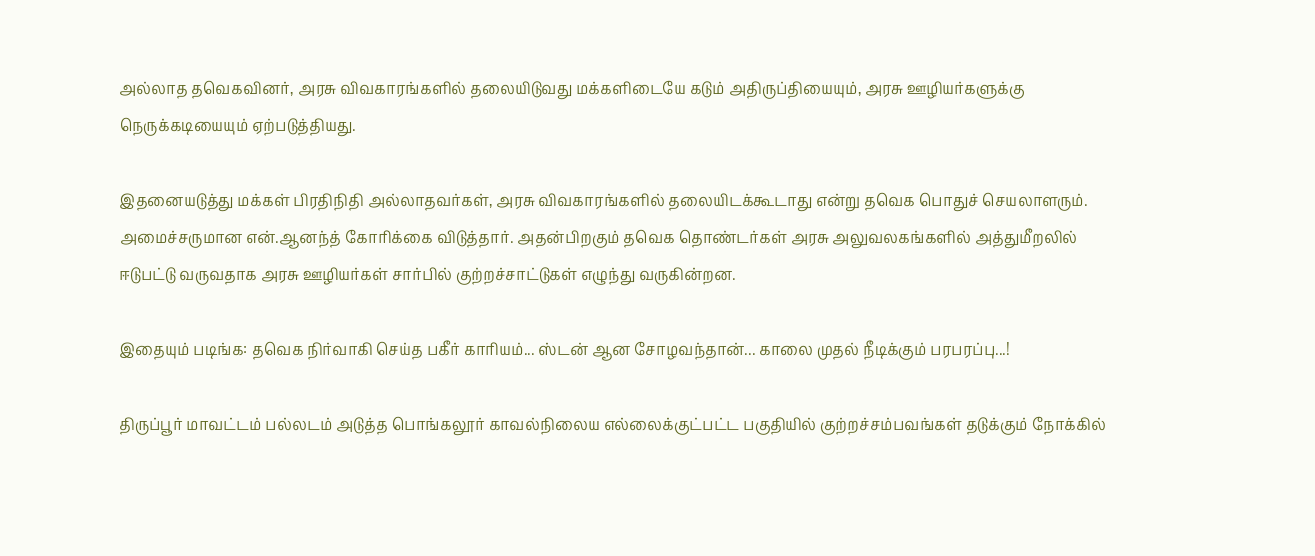அல்லாத தவெகவினர், அரசு விவகாரங்களில் தலையிடுவது மக்களிடையே கடும் அதிருப்தியையும், அரசு ஊழியர்களுக்கு நெருக்கடியையும் ஏற்படுத்தியது.

இதனையடுத்து மக்கள் பிரதிநிதி அல்லாதவர்கள், அரசு விவகாரங்களில் தலையிடக்கூடாது என்று தவெக பொதுச் செயலாளரும். அமைச்சருமான என்.ஆனந்த் கோரிக்கை விடுத்தார். அதன்பிறகும் தவெக தொண்டர்கள் அரசு அலுவலகங்களில் அத்துமீறலில் ஈடுபட்டு வருவதாக அரசு ஊழியர்கள் சார்பில் குற்றச்சாட்டுகள் எழுந்து வருகின்றன.

இதையும் படிங்க: தவெக நிர்வாகி செய்த பகீர் காரியம்... ஸ்டன் ஆன சோழவந்தான்... காலை முதல் நீடிக்கும் பரபரப்பு...!

திருப்பூர் மாவட்டம் பல்லடம் அடுத்த பொங்கலூர் காவல்நிலைய எல்லைக்குட்பட்ட பகுதியில் குற்றச்சம்பவங்கள் தடுக்கும் நோக்கில்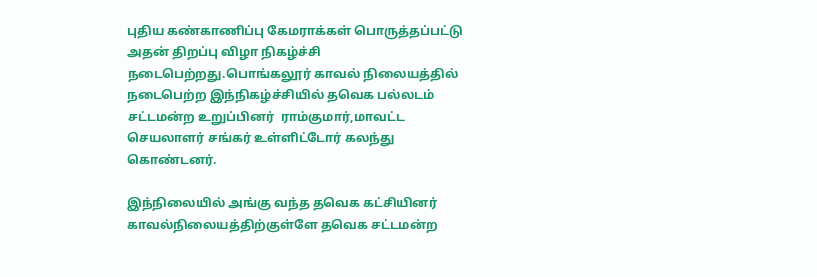புதிய கண்காணிப்பு கேமராக்கள் பொருத்தப்பட்டு அதன் திறப்பு விழா நிகழ்ச்சி  நடைபெற்றது.பொங்கலூர் காவல் நிலையத்தில் நடைபெற்ற இந்நிகழ்ச்சியில் தவெக பல்லடம் சட்டமன்ற உறுப்பினர்  ராம்குமார்,மாவட்ட செயலாளர் சங்கர் உள்ளிட்டோர் கலந்து கொண்டனர்.

இந்நிலையில் அங்கு வந்த தவெக கட்சியினர் காவல்நிலையத்திற்குள்ளே தவெக சட்டமன்ற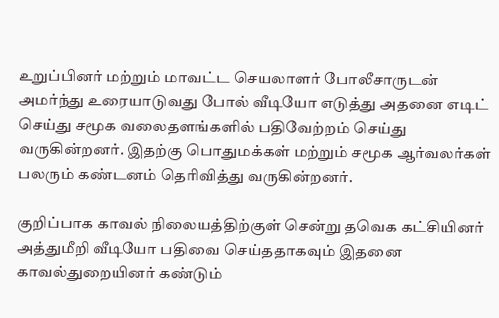உறுப்பினர் மற்றும் மாவட்ட செயலாளர் போலீசாருடன் அமர்ந்து உரையாடுவது போல் வீடியோ எடுத்து அதனை எடிட் செய்து சமூக வலைதளங்களில் பதிவேற்றம் செய்து வருகின்றனர். இதற்கு பொதுமக்கள் மற்றும் சமூக ஆர்வலர்கள் பலரும் கண்டனம் தெரிவித்து வருகின்றனர்.

குறிப்பாக காவல் நிலையத்திற்குள் சென்று தவெக கட்சியினர் அத்துமீறி வீடியோ பதிவை செய்ததாகவும் இதனை காவல்துறையினர் கண்டும்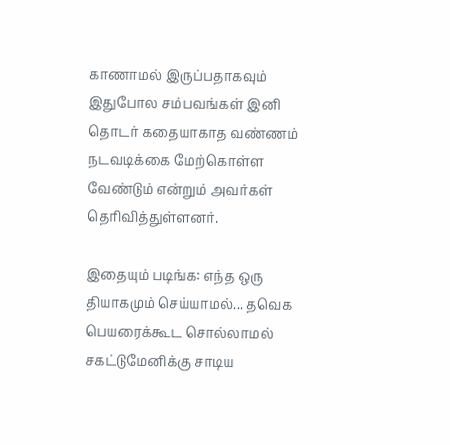காணாமல் இருப்பதாகவும் இதுபோல சம்பவங்கள் இனி தொடர் கதையாகாத வண்ணம் நடவடிக்கை மேற்கொள்ள வேண்டும் என்றும் அவர்கள் தெரிவித்துள்ளனர்.

இதையும் படிங்க: எந்த ஒரு தியாகமும் செய்யாமல்... தவெக பெயரைக்கூட சொல்லாமல் சகட்டுமேனிக்கு சாடிய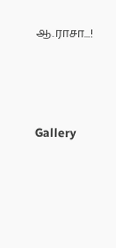ஆ.ராசா...!




Gallery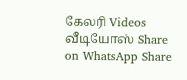கேலரி Videos வீடியோஸ் Share on WhatsApp Share